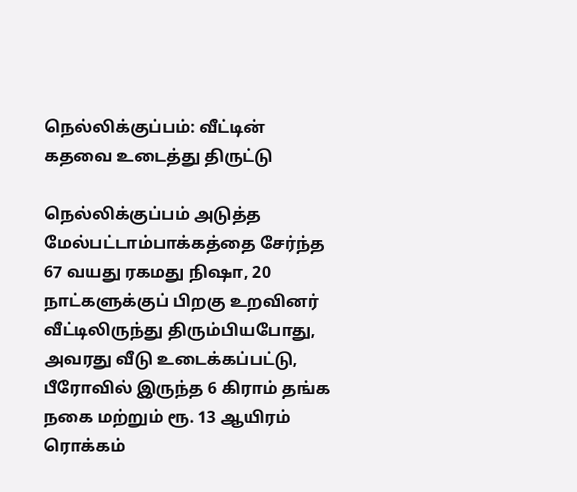நெல்லிக்குப்பம்: வீட்டின் கதவை உடைத்து திருட்டு

நெல்லிக்குப்பம் அடுத்த மேல்பட்டாம்பாக்கத்தை சேர்ந்த 67 வயது ரகமது நிஷா, 20 நாட்களுக்குப் பிறகு உறவினர் வீட்டிலிருந்து திரும்பியபோது, அவரது வீடு உடைக்கப்பட்டு, பீரோவில் இருந்த 6 கிராம் தங்க நகை மற்றும் ரூ. 13 ஆயிரம் ரொக்கம்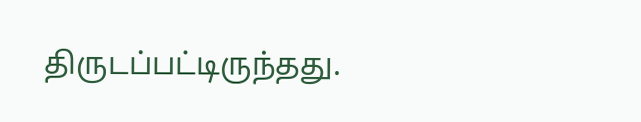திருடப்பட்டிருந்தது.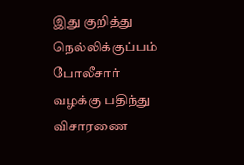இது குறித்து நெல்லிக்குப்பம் போலீசார் வழக்கு பதிந்து விசாரணை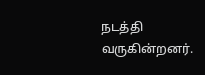நடத்தி வருகின்றனர்.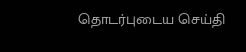தொடர்புடைய செய்தி